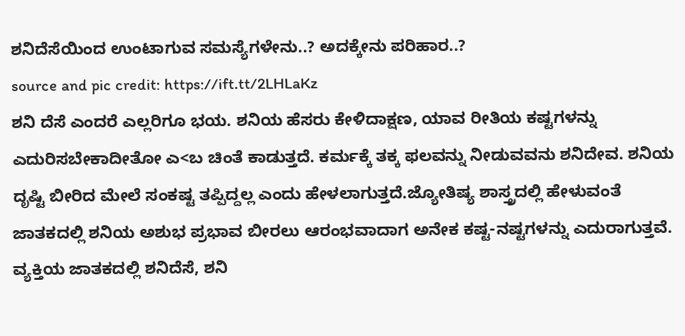ಶನಿದೆಸೆಯಿಂದ ಉಂಟಾಗುವ ಸಮಸ್ಯೆಗಳೇನು..? ಅದಕ್ಕೇನು ಪರಿಹಾರ..?
source and pic credit: https://ift.tt/2LHLaKz
ಶನಿ ದೆಸೆ ಎಂದರೆ ಎಲ್ಲರಿಗೂ ಭಯ. ಶನಿಯ ಹೆಸರು ಕೇಳಿದಾಕ್ಷಣ, ಯಾವ ರೀತಿಯ ಕಷ್ಟಗಳನ್ನು ಎದುರಿಸಬೇಕಾದೀತೋ ಎ<ಬ ಚಿಂತೆ ಕಾಡುತ್ತದೆ. ಕರ್ಮಕ್ಕೆ ತಕ್ಕ ಫಲವನ್ನು ನೀಡುವವನು ಶನಿದೇವ. ಶನಿಯ ದೃಷ್ಟಿ ಬೀರಿದ ಮೇಲೆ ಸಂಕಷ್ಟ ತಪ್ಪಿದ್ದಲ್ಲ ಎಂದು ಹೇಳಲಾಗುತ್ತದೆ.ಜ್ಯೋತಿಷ್ಯ ಶಾಸ್ತ್ರದಲ್ಲಿ ಹೇಳುವಂತೆ ಜಾತಕದಲ್ಲಿ ಶನಿಯ ಅಶುಭ ಪ್ರಭಾವ ಬೀರಲು ಆರಂಭವಾದಾಗ ಅನೇಕ ಕಷ್ಟ-ನಷ್ಟಗಳನ್ನು ಎದುರಾಗುತ್ತವೆ. ವ್ಯಕ್ತಿಯ ಜಾತಕದಲ್ಲಿ ಶನಿದೆಸೆ, ಶನಿ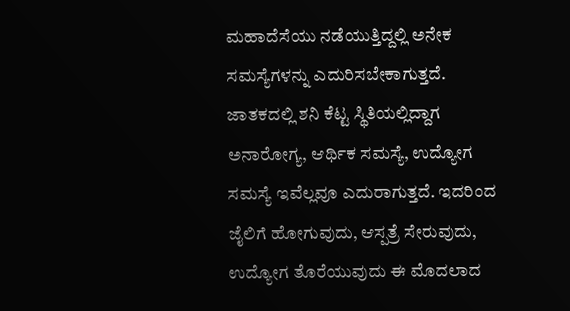ಮಹಾದೆಸೆಯು ನಡೆಯುತ್ತಿದ್ದಲ್ಲಿ ಅನೇಕ ಸಮಸ್ಯೆಗಳನ್ನು ಎದುರಿಸಬೇಕಾಗುತ್ತದೆ.
ಜಾತಕದಲ್ಲಿ ಶನಿ ಕೆಟ್ಟ ಸ್ಥಿತಿಯಲ್ಲಿದ್ದಾಗ ಅನಾರೋಗ್ಯ, ಆರ್ಥಿಕ ಸಮಸ್ಯೆ, ಉದ್ಯೋಗ ಸಮಸ್ಯೆ ಇವೆಲ್ಲವೂ ಎದುರಾಗುತ್ತದೆ. ಇದರಿಂದ ಜೈಲಿಗೆ ಹೋಗುವುದು, ಆಸ್ಪತ್ರೆ ಸೇರುವುದು, ಉದ್ಯೋಗ ತೊರೆಯುವುದು ಈ ಮೊದಲಾದ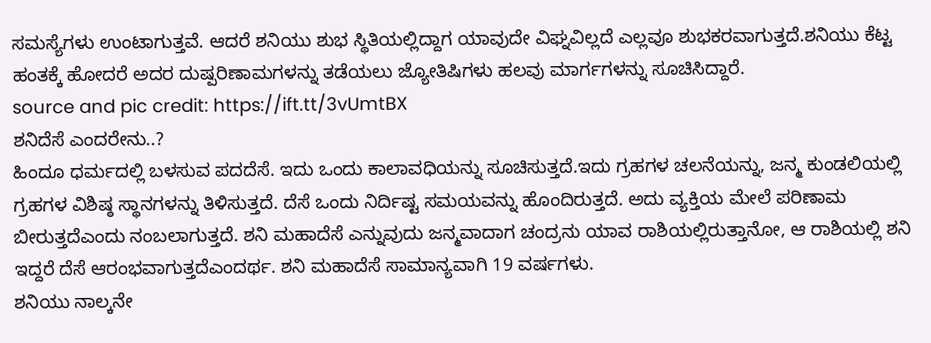ಸಮಸ್ಯೆಗಳು ಉಂಟಾಗುತ್ತವೆ. ಆದರೆ ಶನಿಯು ಶುಭ ಸ್ಥಿತಿಯಲ್ಲಿದ್ದಾಗ ಯಾವುದೇ ವಿಘ್ನವಿಲ್ಲದೆ ಎಲ್ಲವೂ ಶುಭಕರವಾಗುತ್ತದೆ.ಶನಿಯು ಕೆಟ್ಟ ಹಂತಕ್ಕೆ ಹೋದರೆ ಅದರ ದುಷ್ಪರಿಣಾಮಗಳನ್ನು ತಡೆಯಲು ಜ್ಯೋತಿಷಿಗಳು ಹಲವು ಮಾರ್ಗಗಳನ್ನು ಸೂಚಿಸಿದ್ದಾರೆ.
source and pic credit: https://ift.tt/3vUmtBX
ಶನಿದೆಸೆ ಎಂದರೇನು..?
ಹಿಂದೂ ಧರ್ಮದಲ್ಲಿ ಬಳಸುವ ಪದದೆಸೆ. ಇದು ಒಂದು ಕಾಲಾವಧಿಯನ್ನು ಸೂಚಿಸುತ್ತದೆ.ಇದು ಗ್ರಹಗಳ ಚಲನೆಯನ್ನು, ಜನ್ಮ ಕುಂಡಲಿಯಲ್ಲಿ ಗ್ರಹಗಳ ವಿಶಿಷ್ಠ ಸ್ಥಾನಗಳನ್ನು ತಿಳಿಸುತ್ತದೆ. ದೆಸೆ ಒಂದು ನಿರ್ದಿಷ್ಟ ಸಮಯವನ್ನು ಹೊಂದಿರುತ್ತದೆ. ಅದು ವ್ಯಕ್ತಿಯ ಮೇಲೆ ಪರಿಣಾಮ ಬೀರುತ್ತದೆಎಂದು ನಂಬಲಾಗುತ್ತದೆ. ಶನಿ ಮಹಾದೆಸೆ ಎನ್ನುವುದು ಜನ್ಮವಾದಾಗ ಚಂದ್ರನು ಯಾವ ರಾಶಿಯಲ್ಲಿರುತ್ತಾನೋ, ಆ ರಾಶಿಯಲ್ಲಿ ಶನಿ ಇದ್ದರೆ ದೆಸೆ ಆರಂಭವಾಗುತ್ತದೆಎಂದರ್ಥ. ಶನಿ ಮಹಾದೆಸೆ ಸಾಮಾನ್ಯವಾಗಿ 19 ವರ್ಷಗಳು.
ಶನಿಯು ನಾಲ್ಕನೇ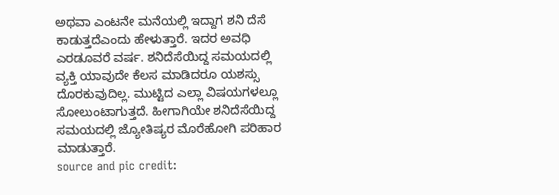ಅಥವಾ ಎಂಟನೇ ಮನೆಯಲ್ಲಿ ಇದ್ದಾಗ ಶನಿ ದೆಸೆ ಕಾಡುತ್ತದೆಎಂದು ಹೇಳುತ್ತಾರೆ. ಇದರ ಅವಧಿ ಎರಡೂವರೆ ವರ್ಷ. ಶನಿದೆಸೆಯಿದ್ದ ಸಮಯದಲ್ಲಿ ವ್ಯಕ್ತಿ ಯಾವುದೇ ಕೆಲಸ ಮಾಡಿದರೂ ಯಶಸ್ಸು ದೊರಕುವುದಿಲ್ಲ. ಮುಟ್ಟಿದ ಎಲ್ಲಾ ವಿಷಯಗಳಲ್ಲೂ ಸೋಲುಂಟಾಗುತ್ತದೆ. ಹೀಗಾಗಿಯೇ ಶನಿದೆಸೆಯಿದ್ದ ಸಮಯದಲ್ಲಿ ಜ್ಯೋತಿಷ್ಯರ ಮೊರೆಹೋಗಿ ಪರಿಹಾರ ಮಾಡುತ್ತಾರೆ.
source and pic credit: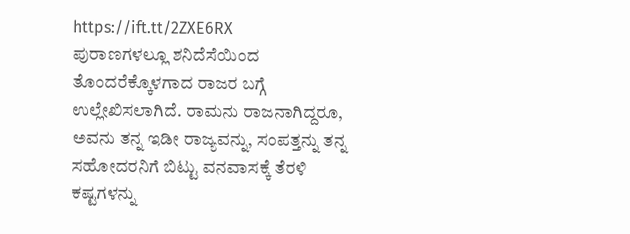https://ift.tt/2ZXE6RX
ಪುರಾಣಗಳಲ್ಲೂ ಶನಿದೆಸೆಯಿಂದ ತೊಂದರೆಕ್ಕೊಳಗಾದ ರಾಜರ ಬಗ್ಗೆ ಉಲ್ಲೇಖಿಸಲಾಗಿದೆ. ರಾಮನು ರಾಜನಾಗಿದ್ದರೂ, ಅವನು ತನ್ನ ಇಡೀ ರಾಜ್ಯವನ್ನು, ಸಂಪತ್ತನ್ನು ತನ್ನ ಸಹೋದರನಿಗೆ ಬಿಟ್ಟು ವನವಾಸಕ್ಕೆ ತೆರಳಿ ಕಷ್ಟಗಳನ್ನು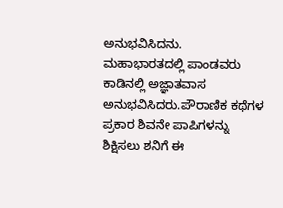ಅನುಭವಿಸಿದನು. ಮಹಾಭಾರತದಲ್ಲಿ ಪಾಂಡವರು ಕಾಡಿನಲ್ಲಿ ಅಜ್ಞಾತವಾಸ ಅನುಭವಿಸಿದರು.ಪೌರಾಣಿಕ ಕಥೆಗಳ ಪ್ರಕಾರ ಶಿವನೇ ಪಾಪಿಗಳನ್ನು ಶಿಕ್ಷಿಸಲು ಶನಿಗೆ ಈ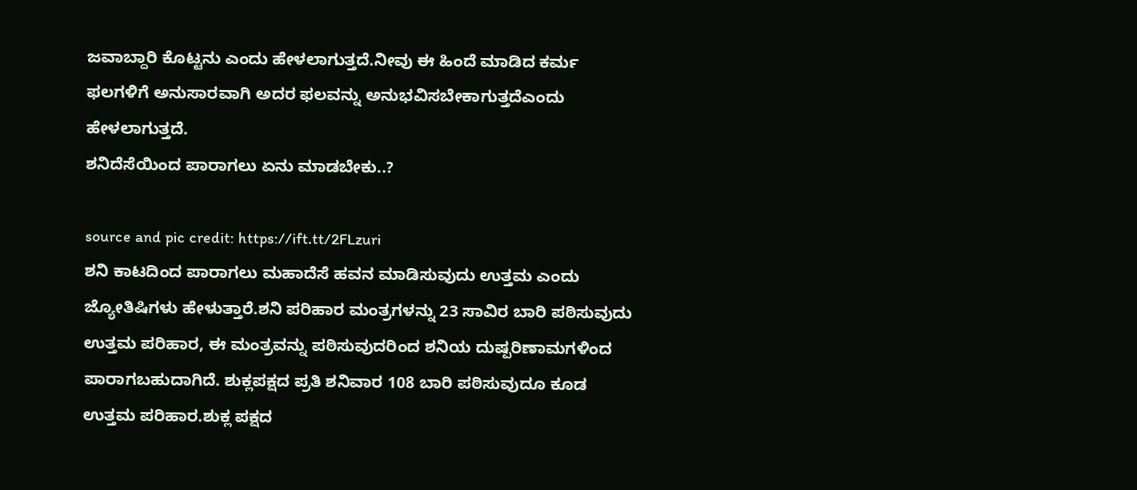ಜವಾಬ್ದಾರಿ ಕೊಟ್ಟನು ಎಂದು ಹೇಳಲಾಗುತ್ತದೆ.ನೀವು ಈ ಹಿಂದೆ ಮಾಡಿದ ಕರ್ಮ ಫಲಗಳಿಗೆ ಅನುಸಾರವಾಗಿ ಅದರ ಫಲವನ್ನು ಅನುಭವಿಸಬೇಕಾಗುತ್ತದೆಎಂದು ಹೇಳಲಾಗುತ್ತದೆ.
ಶನಿದೆಸೆಯಿಂದ ಪಾರಾಗಲು ಏನು ಮಾಡಬೇಕು..?

source and pic credit: https://ift.tt/2FLzuri
ಶನಿ ಕಾಟದಿಂದ ಪಾರಾಗಲು ಮಹಾದೆಸೆ ಹವನ ಮಾಡಿಸುವುದು ಉತ್ತಮ ಎಂದು ಜ್ಯೋತಿಷಿಗಳು ಹೇಳುತ್ತಾರೆ.ಶನಿ ಪರಿಹಾರ ಮಂತ್ರಗಳನ್ನು 23 ಸಾವಿರ ಬಾರಿ ಪಠಿಸುವುದು ಉತ್ತಮ ಪರಿಹಾರ, ಈ ಮಂತ್ರವನ್ನು ಪಠಿಸುವುದರಿಂದ ಶನಿಯ ದುಷ್ಪರಿಣಾಮಗಳಿಂದ ಪಾರಾಗಬಹುದಾಗಿದೆ. ಶುಕ್ಲಪಕ್ಷದ ಪ್ರತಿ ಶನಿವಾರ 108 ಬಾರಿ ಪಠಿಸುವುದೂ ಕೂಡ ಉತ್ತಮ ಪರಿಹಾರ.ಶುಕ್ಲ ಪಕ್ಷದ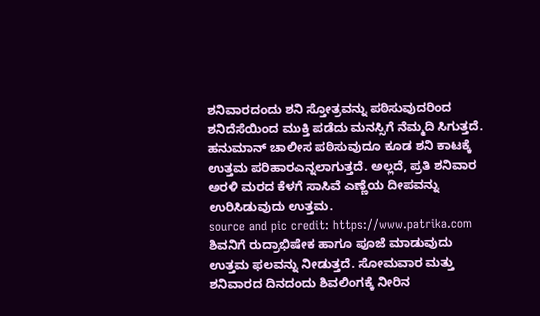ಶನಿವಾರದಂದು ಶನಿ ಸ್ತೋತ್ರವನ್ನು ಪಠಿಸುವುದರಿಂದ ಶನಿದೆಸೆಯಿಂದ ಮುಕ್ತಿ ಪಡೆದು ಮನಸ್ಸಿಗೆ ನೆಮ್ಮದಿ ಸಿಗುತ್ತದೆ. ಹನುಮಾನ್ ಚಾಲೀಸ ಪಠಿಸುವುದೂ ಕೂಡ ಶನಿ ಕಾಟಕ್ಕೆ ಉತ್ತಮ ಪರಿಹಾರಎನ್ನಲಾಗುತ್ತದೆ. ಅಲ್ಲದೆ, ಪ್ರತಿ ಶನಿವಾರ ಅರಳಿ ಮರದ ಕೆಳಗೆ ಸಾಸಿವೆ ಎಣ್ಣೆಯ ದೀಪವನ್ನು ಉರಿಸಿಡುವುದು ಉತ್ತಮ.
source and pic credit: https://www.patrika.com
ಶಿವನಿಗೆ ರುದ್ರಾಭಿಷೇಕ ಹಾಗೂ ಪೂಜೆ ಮಾಡುವುದು ಉತ್ತಮ ಫಲವನ್ನು ನೀಡುತ್ತದೆ. ಸೋಮವಾರ ಮತ್ತು ಶನಿವಾರದ ದಿನದಂದು ಶಿವಲಿಂಗಕ್ಕೆ ನೀರಿನ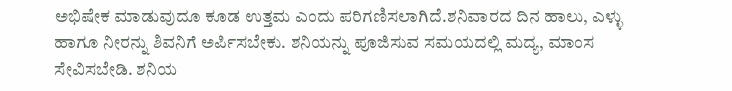ಅಭಿಷೇಕ ಮಾಡುವುದೂ ಕೂಡ ಉತ್ತಮ ಎಂದು ಪರಿಗಣಿಸಲಾಗಿದೆ.ಶನಿವಾರದ ದಿನ ಹಾಲು, ಎಳ್ಳು ಹಾಗೂ ನೀರನ್ನು ಶಿವನಿಗೆ ಅರ್ಪಿಸಬೇಕು. ಶನಿಯನ್ನು ಪೂಜಿಸುವ ಸಮಯದಲ್ಲಿ ಮದ್ಯ, ಮಾಂಸ ಸೇವಿಸಬೇಡಿ. ಶನಿಯ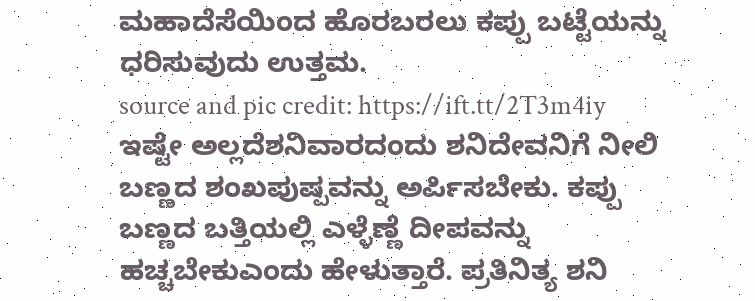ಮಹಾದೆಸೆಯಿಂದ ಹೊರಬರಲು ಕಪ್ಪು ಬಟ್ಟೆಯನ್ನು ಧರಿಸುವುದು ಉತ್ತಮ.
source and pic credit: https://ift.tt/2T3m4iy
ಇಷ್ಟೇ ಅಲ್ಲದೆಶನಿವಾರದಂದು ಶನಿದೇವನಿಗೆ ನೀಲಿ ಬಣ್ಣದ ಶಂಖಪುಷ್ಪವನ್ನು ಅರ್ಪಿಸಬೇಕು. ಕಪ್ಪು ಬಣ್ಣದ ಬತ್ತಿಯಲ್ಲಿ ಎಳ್ಳೆಣ್ಣೆ ದೀಪವನ್ನು ಹಚ್ಚಬೇಕುಎಂದು ಹೇಳುತ್ತಾರೆ. ಪ್ರತಿನಿತ್ಯ ಶನಿ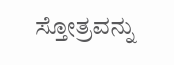ಸ್ತೋತ್ರವನ್ನು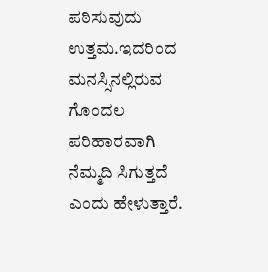ಪಠಿಸುವುದು ಉತ್ತಮ.ಇದರಿಂದ ಮನಸ್ಸಿನಲ್ಲಿರುವ ಗೊಂದಲ ಪರಿಹಾರವಾಗಿ ನೆಮ್ಮದಿ ಸಿಗುತ್ತದೆ ಎಂದು ಹೇಳುತ್ತಾರೆ.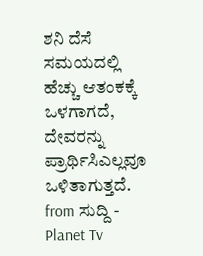ಶನಿ ದೆಸೆ ಸಮಯದಲ್ಲಿ ಹೆಚ್ಚು ಆತಂಕಕ್ಕೆ ಒಳಗಾಗದೆ, ದೇವರನ್ನು ಪ್ರಾರ್ಥಿಸಿಎಲ್ಲವೂ ಒಳಿತಾಗುತ್ತದೆ.
from ಸುದ್ದಿ - Planet Tv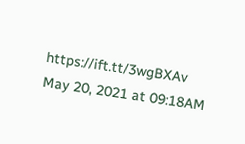https://ift.tt/3wgBXAv
May 20, 2021 at 09:18AM